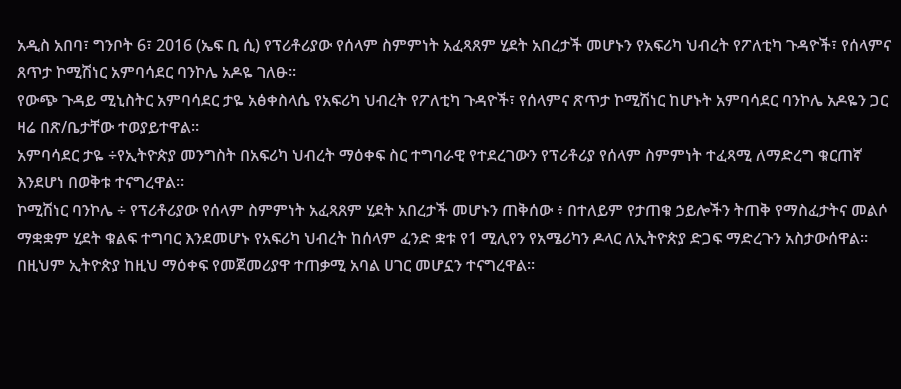አዲስ አበባ፣ ግንቦት 6፣ 2016 (ኤፍ ቢ ሲ) የፕሪቶሪያው የሰላም ስምምነት አፈጻጸም ሂደት አበረታች መሆኑን የአፍሪካ ህብረት የፖለቲካ ጉዳዮች፣ የሰላምና ጸጥታ ኮሚሽነር አምባሳደር ባንኮሌ አዶዬ ገለፁ፡፡
የውጭ ጉዳይ ሚኒስትር አምባሳደር ታዬ አፅቀስላሴ የአፍሪካ ህብረት የፖለቲካ ጉዳዮች፣ የሰላምና ጽጥታ ኮሚሽነር ከሆኑት አምባሳደር ባንኮሌ አዶዬን ጋር ዛሬ በጽ/ቤታቸው ተወያይተዋል።
አምባሳደር ታዬ ÷የኢትዮጵያ መንግስት በአፍሪካ ህብረት ማዕቀፍ ስር ተግባራዊ የተደረገውን የፕሪቶሪያ የሰላም ስምምነት ተፈጻሚ ለማድረግ ቁርጠኛ እንደሆነ በወቅቱ ተናግረዋል።
ኮሚሽነር ባንኮሌ ÷ የፕሪቶሪያው የሰላም ስምምነት አፈጻጸም ሂደት አበረታች መሆኑን ጠቅሰው ፥ በተለይም የታጠቁ ኃይሎችን ትጠቅ የማስፈታትና መልሶ ማቋቋም ሂደት ቁልፍ ተግባር እንደመሆኑ የአፍሪካ ህብረት ከሰላም ፈንድ ቋቱ የ1 ሚሊየን የአሜሪካን ዶላር ለኢትዮጵያ ድጋፍ ማድረጉን አስታውሰዋል፡፡
በዚህም ኢትዮጵያ ከዚህ ማዕቀፍ የመጀመሪያዋ ተጠቃሚ አባል ሀገር መሆኗን ተናግረዋል።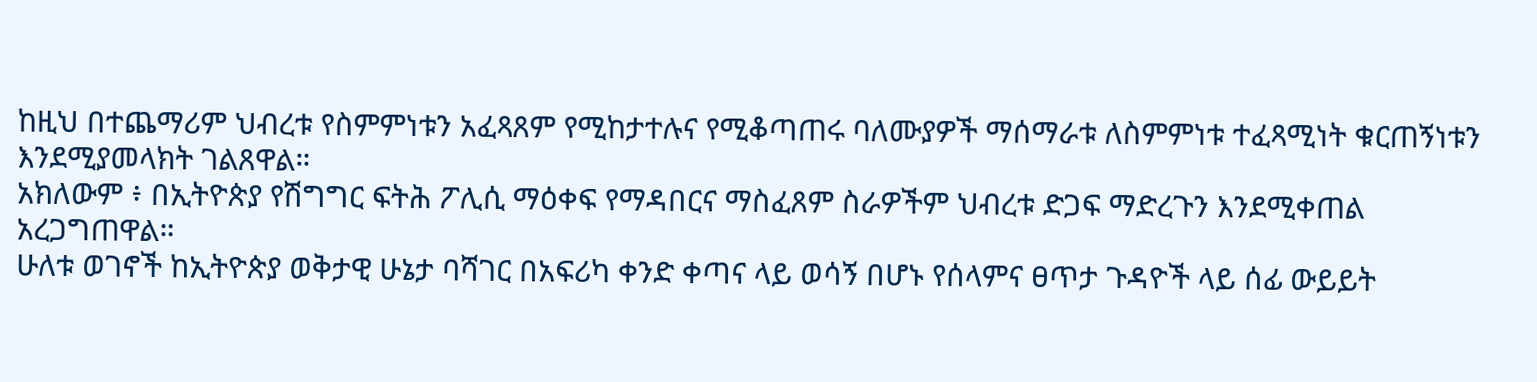ከዚህ በተጨማሪም ህብረቱ የስምምነቱን አፈጻጸም የሚከታተሉና የሚቆጣጠሩ ባለሙያዎች ማሰማራቱ ለስምምነቱ ተፈጻሚነት ቁርጠኝነቱን እንደሚያመላክት ገልጸዋል።
አክለውም ፥ በኢትዮጵያ የሽግግር ፍትሕ ፖሊሲ ማዕቀፍ የማዳበርና ማስፈጸም ስራዎችም ህብረቱ ድጋፍ ማድረጉን እንደሚቀጠል አረጋግጠዋል።
ሁለቱ ወገኖች ከኢትዮጵያ ወቅታዊ ሁኔታ ባሻገር በአፍሪካ ቀንድ ቀጣና ላይ ወሳኝ በሆኑ የሰላምና ፀጥታ ጉዳዮች ላይ ሰፊ ውይይት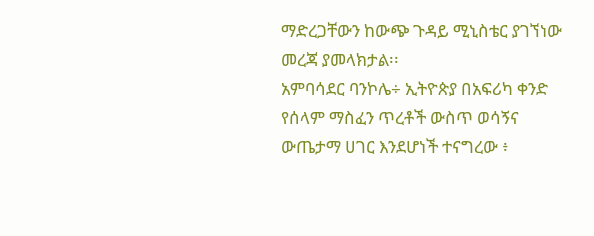ማድረጋቸውን ከውጭ ጉዳይ ሚኒስቴር ያገኘነው መረጃ ያመላክታል፡፡
አምባሳደር ባንኮሌ÷ ኢትዮጵያ በአፍሪካ ቀንድ የሰላም ማስፈን ጥረቶች ውስጥ ወሳኝና ውጤታማ ሀገር እንደሆነች ተናግረው ፥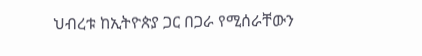ህብረቱ ከኢትዮጵያ ጋር በጋራ የሚሰራቸውን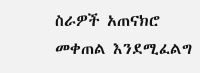ስራዎች አጠናክሮ መቀጠል እንደሚፈልግ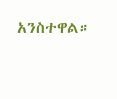አንስተዋል።